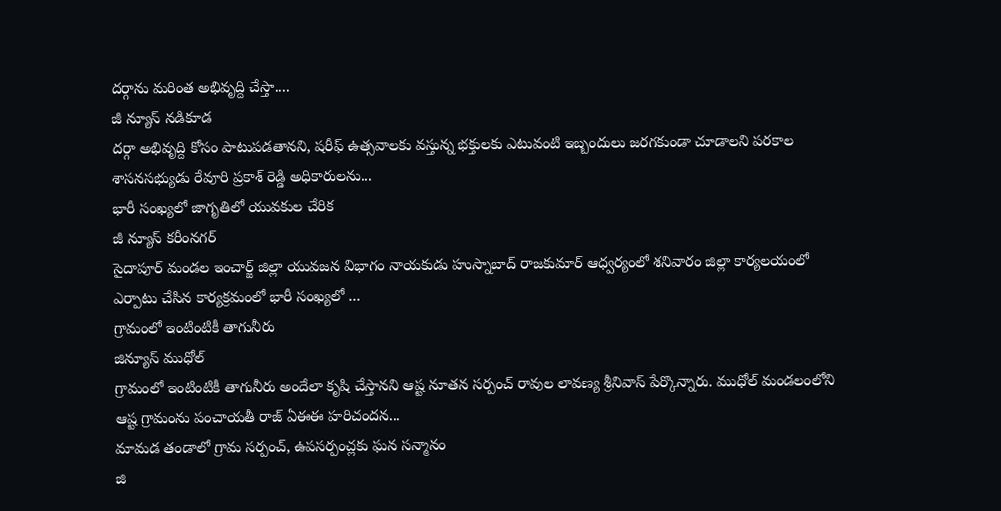దర్గాను మరింత అభివృద్ది చేస్తా....
జీ న్యూస్ నడికూడ
దర్గా అభివృద్ది కోసం పాటుపడతానని, షరీఫ్ ఉత్సవాలకు వస్తున్న భక్తులకు ఎటువంటి ఇబ్బందులు జరగకుండా చూడాలని పరకాల శాసనసభ్యుడు రేవూరి ప్రకాశ్ రెడ్డి అధికారులను...
భారీ సంఖ్యలో జాగృతిలో యువకుల చేరిక
జీ న్యూస్ కరీంనగర్
సైదాపూర్ మండల ఇంచార్జ్ జిల్లా యువజన విభాగం నాయకుడు హుస్నాబాద్ రాజకుమార్ ఆధ్వర్యంలో శనివారం జిల్లా కార్యలయంలో ఎర్పాటు చేసిన కార్యక్రమంలో భారీ సంఖ్యలో ...
గ్రామంలో ఇంటింటికీ తాగునీరు
జిన్యూస్ ముధోల్
గ్రామంలో ఇంటింటికీ తాగునీరు అందేలా కృషి చేస్తానని ఆష్ట నూతన సర్పంచ్ రావుల లావణ్య శ్రీనివాస్ పేర్కొన్నారు. ముధోల్ మండలంలోని ఆష్ట గ్రామంను పంచాయతీ రాజ్ ఏఈఈ హరిచందన...
మామడ తండాలో గ్రామ సర్పంచ్, ఉపసర్పంచ్లకు ఘన సన్మానం
జి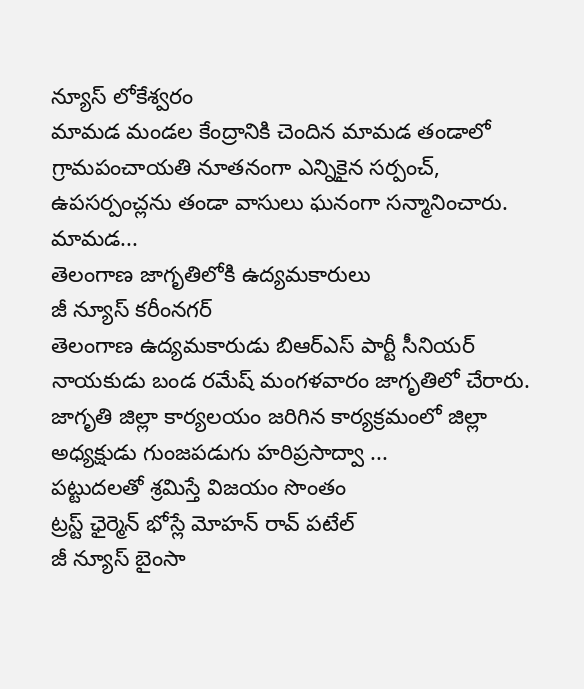న్యూస్ లోకేశ్వరం
మామడ మండల కేంద్రానికి చెందిన మామడ తండాలో గ్రామపంచాయతి నూతనంగా ఎన్నికైన సర్పంచ్, ఉపసర్పంచ్లను తండా వాసులు ఘనంగా సన్మానించారు. మామడ...
తెలంగాణ జాగృతిలోకి ఉద్యమకారులు
జీ న్యూస్ కరీంనగర్
తెలంగాణ ఉద్యమకారుడు బిఆర్ఎస్ పార్టీ సీనియర్ నాయకుడు బండ రమేష్ మంగళవారం జాగృతిలో చేరారు. జాగృతి జిల్లా కార్యలయం జరిగిన కార్యక్రమంలో జిల్లా అధ్యక్షుడు గుంజపడుగు హరిప్రసాద్వా ...
పట్టుదలతో శ్రమిస్తే విజయం సొంతం
ట్రస్ట్ ఛైర్మెన్ భోస్లే మోహన్ రావ్ పటేల్
జీ న్యూస్ బైంసా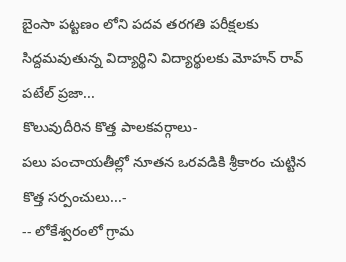బైంసా పట్టణం లోని పదవ తరగతి పరీక్షలకు సిద్దమవుతున్న విద్యార్థిని విద్యార్థులకు మోహన్ రావ్ పటేల్ ప్రజా...
కొలువుదీరిన కొత్త పాలకవర్గాలు-
పలు పంచాయతీల్లో నూతన ఒరవడికి శ్రీకారం చుట్టిన కొత్త సర్పంచులు...-
-- లోకేశ్వరంలో గ్రామ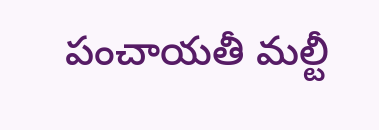పంచాయతీ మల్టీ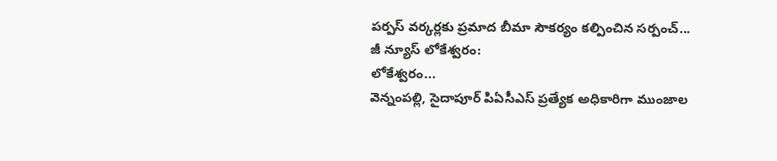పర్పస్ వర్కర్లకు ప్రమాద బీమా సౌకర్యం కల్పించిన సర్పంచ్...
జీ న్యూస్ లోకేశ్వరం:
లోకేశ్వరం...
వెన్నంపల్లి, సైదాపూర్ పిఏసీఎస్ ప్రత్యేక అధికారిగా ముంజాల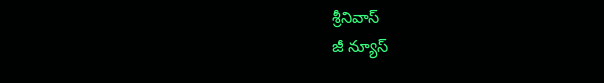శ్రీనివాస్
జీ న్యూస్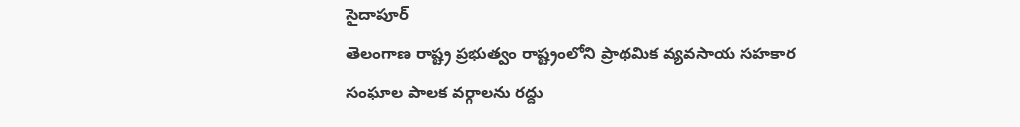సైదాపూర్
తెలంగాణ రాష్ట్ర ప్రభుత్వం రాష్ట్రంలోని ప్రాథమిక వ్యవసాయ సహకార సంఘాల పాలక వర్గాలను రద్దు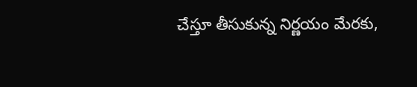చేస్తూ తీసుకున్న నిర్ణయం మేరకు,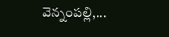వెన్నంపల్లి,...